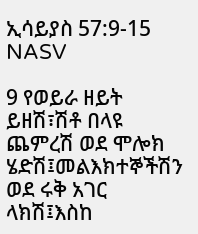ኢሳይያስ 57:9-15 NASV

9 የወይራ ዘይት ይዘሽ፣ሽቶ በላዩ ጨምረሽ ወደ ሞሎክ ሄድሽ፤መልእክተኞችሽን ወደ ሩቅ አገር ላክሽ፤እስከ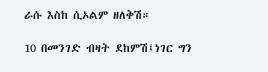ራሱ እስከ ሲኦልም ዘለቅሽ።

10 በመንገድ ብዛት ደከምሽ፤ነገር ግን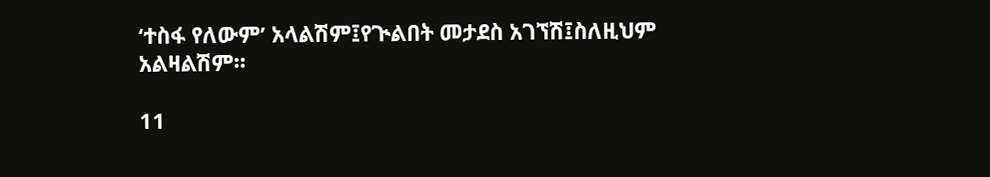‘ተስፋ የለውም’ አላልሽም፤የጒልበት መታደስ አገኘሽ፤ስለዚህም አልዛልሽም።

11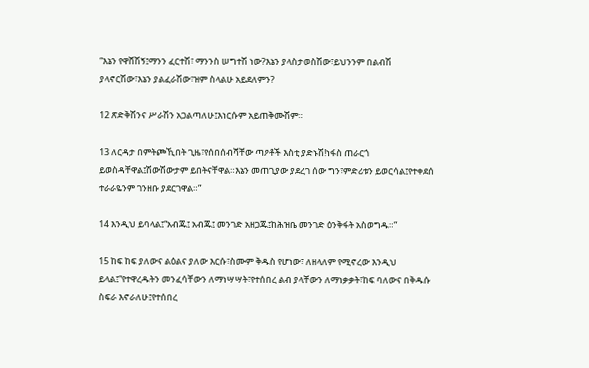“እኔን የዋሸሽኝ፤ማንን ፈርተሽ፣ ማንንስ ሠግተሽ ነው?እኔን ያላስታወስሽው፣ይህንንም በልብሽ ያላኖርሽው፣እኔን ያልፈራሽው፣ዝም ስላልሁ አይደለምን?

12 ጽድቅሽንና ሥራሽን አጋልጣለሁ፤እነርሱም አይጠቅሙሽም።

13 ለርዳታ በምትጮኺበት ጊዜ፣የሰበሰብሻቸው ጣዖቶች እስቲ ያድኑሽ!ነፋስ ጠራርጎ ይወስዳቸዋል፤ሽውሽውታም ይበትናቸዋል።እኔን መጠጊያው ያደረገ ሰው ግን፣ምድሪቱን ይወርሳል፤የተቀደሰ ተራራዬንም ገንዘቡ ያደርገዋል።”

14 እንዲህ ይባላል፤“አብጁ፤ አብጁ፤ መንገድ አዘጋጁ፤ከሕዝቤ መንገድ ዕንቅፋት አስወግዱ።”

15 ከፍ ከፍ ያለውና ልዕልና ያለው እርሱ፣ስሙም ቅዱስ የሆነው፣ ለዘላለም የሚኖረው እንዲህ ይላል፤“የተዋረዱትን መንፈሳቸውን ለማነሣሣት፣የተሰበረ ልብ ያላቸውን ለማነቃቃት፣ከፍ ባለውና በቅዱሱ ስፍራ እኖራለሁ፤የተሰበረ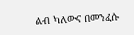ልብ ካለውና በመንፈሱ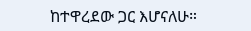ከተዋረደው ጋር እሆናለሁ።